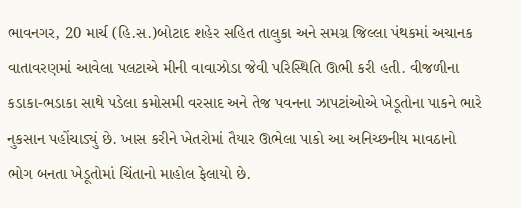ભાવનગર, 20 માર્ચ (હિ.સ.)બોટાદ શહેર સહિત તાલુકા અને સમગ્ર જિલ્લા પંથકમાં અચાનક વાતાવરણમાં આવેલા પલટાએ મીની વાવાઝોડા જેવી પરિસ્થિતિ ઊભી કરી હતી. વીજળીના કડાકા-ભડાકા સાથે પડેલા કમોસમી વરસાદ અને તેજ પવનના ઝાપટાંઓએ ખેડૂતોના પાકને ભારે નુકસાન પહોંચાડ્યું છે. ખાસ કરીને ખેતરોમાં તૈયાર ઊભેલા પાકો આ અનિચ્છનીય માવઠાનો ભોગ બનતા ખેડૂતોમાં ચિંતાનો માહોલ ફેલાયો છે.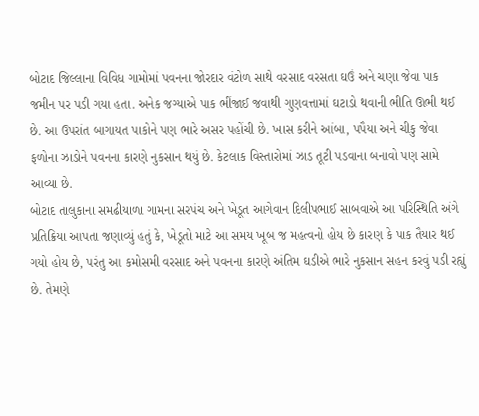બોટાદ જિલ્લાના વિવિધ ગામોમાં પવનના જોરદાર વંટોળ સાથે વરસાદ વરસતા ઘઉં અને ચણા જેવા પાક જમીન પર પડી ગયા હતા. અનેક જગ્યાએ પાક ભીંજાઈ જવાથી ગુણવત્તામાં ઘટાડો થવાની ભીતિ ઊભી થઈ છે. આ ઉપરાંત બાગાયત પાકોને પણ ભારે અસર પહોંચી છે. ખાસ કરીને આંબા, પપૈયા અને ચીકુ જેવા ફળોના ઝાડોને પવનના કારણે નુકસાન થયું છે. કેટલાક વિસ્તારોમાં ઝાડ તૂટી પડવાના બનાવો પણ સામે આવ્યા છે.
બોટાદ તાલુકાના સમઢીયાળા ગામના સરપંચ અને ખેડૂત આગેવાન દિલીપભાઈ સાબવાએ આ પરિસ્થિતિ અંગે પ્રતિક્રિયા આપતા જણાવ્યું હતું કે, ખેડૂતો માટે આ સમય ખૂબ જ મહત્વનો હોય છે કારણ કે પાક તૈયાર થઈ ગયો હોય છે, પરંતુ આ કમોસમી વરસાદ અને પવનના કારણે અંતિમ ઘડીએ ભારે નુકસાન સહન કરવું પડી રહ્યું છે. તેમણે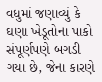વધુમાં જણાવ્યું કે ઘણા ખેડૂતોના પાકો સંપૂર્ણપણે બગડી ગયા છે, જેના કારણે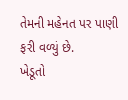તેમની મહેનત પર પાણી ફરી વળ્યું છે.
ખેડૂતો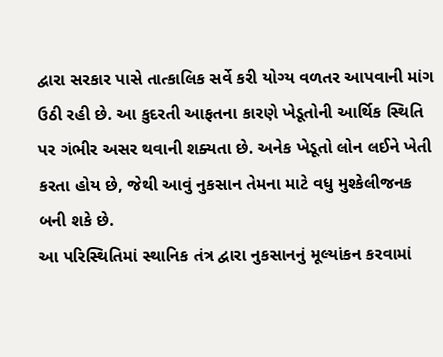દ્વારા સરકાર પાસે તાત્કાલિક સર્વે કરી યોગ્ય વળતર આપવાની માંગ ઉઠી રહી છે. આ કુદરતી આફતના કારણે ખેડૂતોની આર્થિક સ્થિતિ પર ગંભીર અસર થવાની શક્યતા છે. અનેક ખેડૂતો લોન લઈને ખેતી કરતા હોય છે, જેથી આવું નુકસાન તેમના માટે વધુ મુશ્કેલીજનક બની શકે છે.
આ પરિસ્થિતિમાં સ્થાનિક તંત્ર દ્વારા નુકસાનનું મૂલ્યાંકન કરવામાં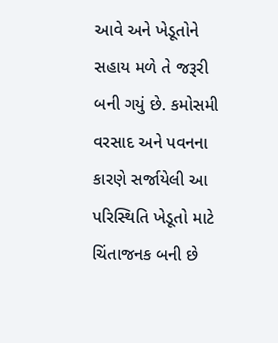આવે અને ખેડૂતોને સહાય મળે તે જરૂરી બની ગયું છે. કમોસમી વરસાદ અને પવનના કારણે સર્જાયેલી આ પરિસ્થિતિ ખેડૂતો માટે ચિંતાજનક બની છે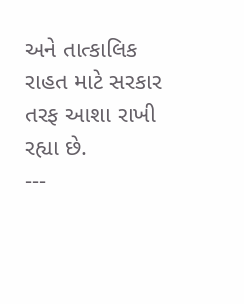અને તાત્કાલિક રાહત માટે સરકાર તરફ આશા રાખી રહ્યા છે.
---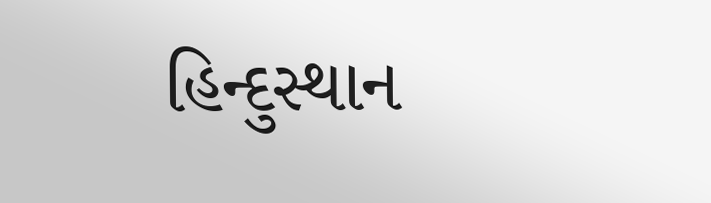હિન્દુસ્થાન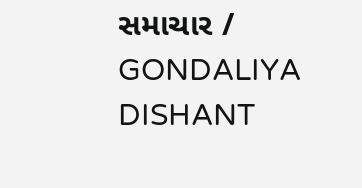સમાચાર / GONDALIYA DISHANT